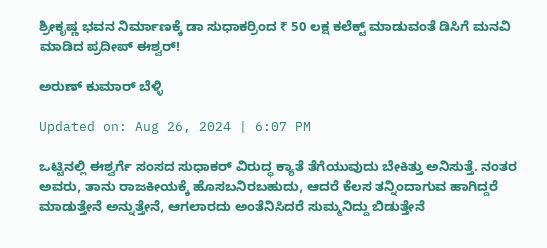ಶ್ರೀಕೃಷ್ಣ ಭವನ ನಿರ್ಮಾಣಕ್ಕೆ ಡಾ ಸುಧಾಕರ್ರಿಂದ ₹ 50 ಲಕ್ಷ ಕಲೆಕ್ಟ್ ಮಾಡುವಂತೆ ಡಿಸಿಗೆ ಮನವಿ ಮಾಡಿದ ಪ್ರದೀಪ್ ಈಶ್ವರ್!

ಅರುಣ್ ಕುಮಾರ್ ಬೆಳ್ಳಿ

Updated on: Aug 26, 2024 | 6:07 PM

ಒಟ್ಟಿನಲ್ಲಿ ಈಶ್ವರ್ಗೆ ಸಂಸದ ಸುಧಾಕರ್ ವಿರುದ್ಧ ಕ್ಯಾತೆ ತೆಗೆಯುವುದು ಬೇಕಿತ್ತು ಅನಿಸುತ್ತೆ. ನಂತರ ಅವರು, ತಾನು ರಾಜಕೀಯಕ್ಕೆ ಹೊಸಬನಿರಬಹುದು, ಆದರೆ ಕೆಲಸ ತನ್ನಿಂದಾಗುವ ಹಾಗಿದ್ದರೆ ಮಾಡುತ್ತೇನೆ ಅನ್ನುತ್ತೇನೆ, ಆಗಲಾರದು ಅಂತೆನಿಸಿದರೆ ಸುಮ್ಮನಿದ್ದು ಬಿಡುತ್ತೇನೆ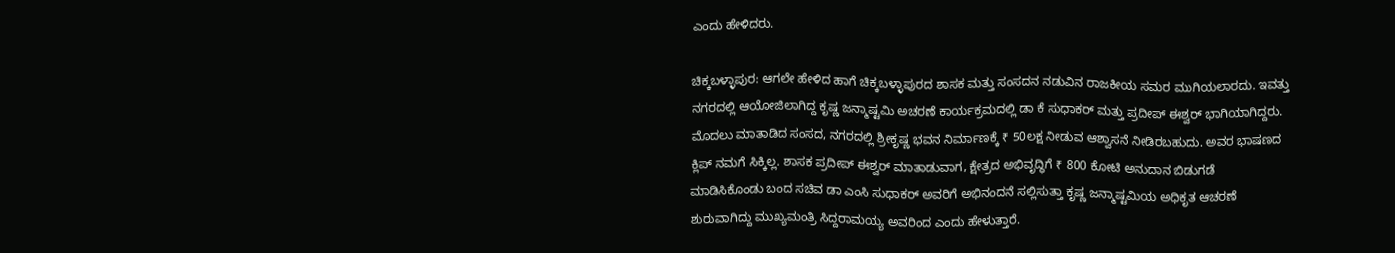ಎಂದು ಹೇಳಿದರು.

ಚಿಕ್ಕಬಳ್ಳಾಪುರ: ಆಗಲೇ ಹೇಳಿದ ಹಾಗೆ ಚಿಕ್ಕಬಳ್ಳಾಪುರದ ಶಾಸಕ ಮತ್ತು ಸಂಸದನ ನಡುವಿನ ರಾಜಕೀಯ ಸಮರ ಮುಗಿಯಲಾರದು. ಇವತ್ತು ನಗರದಲ್ಲಿ ಆಯೋಜಿಲಾಗಿದ್ದ ಕೃಷ್ಣ ಜನ್ಮಾಷ್ಟಮಿ ಅಚರಣೆ ಕಾರ್ಯಕ್ರಮದಲ್ಲಿ ಡಾ ಕೆ ಸುಧಾಕರ್ ಮತ್ತು ಪ್ರದೀಪ್ ಈಶ್ವರ್ ಭಾಗಿಯಾಗಿದ್ದರು. ಮೊದಲು ಮಾತಾಡಿದ ಸಂಸದ, ನಗರದಲ್ಲಿ ಶ್ರೀಕೃಷ್ಣ ಭವನ ನಿರ್ಮಾಣಕ್ಕೆ ₹ 50ಲಕ್ಷ ನೀಡುವ ಆಶ್ವಾಸನೆ ನೀಡಿರಬಹುದು. ಅವರ ಭಾಷಣದ ಕ್ಲಿಪ್ ನಮಗೆ ಸಿಕ್ಕಿಲ್ಲ. ಶಾಸಕ ಪ್ರದೀಪ್ ಈಶ್ವರ್ ಮಾತಾಡುವಾಗ, ಕ್ಷೇತ್ರದ ಅಭಿವೃದ್ಧಿಗೆ ₹ 800 ಕೋಟಿ ಅನುದಾನ ಬಿಡುಗಡೆ ಮಾಡಿಸಿಕೊಂಡು ಬಂದ ಸಚಿವ ಡಾ ಎಂಸಿ ಸುಧಾಕರ್ ಅವರಿಗೆ ಅಭಿನಂದನೆ ಸಲ್ಲಿಸುತ್ತಾ ಕೃಷ್ಣ ಜನ್ಮಾಷ್ಟಮಿಯ ಅಧಿಕೃತ ಆಚರಣೆ ಶುರುವಾಗಿದ್ದು ಮುಖ್ಯಮಂತ್ರಿ ಸಿದ್ದರಾಮಯ್ಯ ಅವರಿಂದ ಎಂದು ಹೇಳುತ್ತಾರೆ.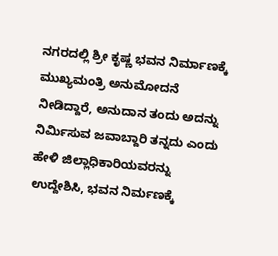ನಗರದಲ್ಲಿ ಶ್ರೀ ಕೃಷ್ಣ ಭವನ ನಿರ್ಮಾಣಕ್ಕೆ ಮುಖ್ಯಮಂತ್ರಿ ಅನುಮೋದನೆ ನೀಡಿದ್ದಾರೆ, ಅನುದಾನ ತಂದು ಅದನ್ನು ನಿರ್ಮಿಸುವ ಜವಾಬ್ದಾರಿ ತನ್ನದು ಎಂದು ಹೇಳಿ ಜಿಲ್ಲಾಧಿಕಾರಿಯವರನ್ನು ಉದ್ದೇಶಿಸಿ, ಭವನ ನಿರ್ಮಣಕ್ಕೆ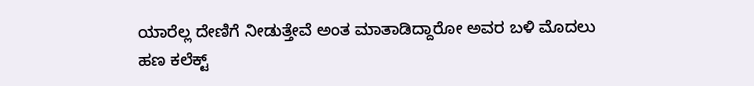ಯಾರೆಲ್ಲ ದೇಣಿಗೆ ನೀಡುತ್ತೇವೆ ಅಂತ ಮಾತಾಡಿದ್ದಾರೋ ಅವರ ಬಳಿ ಮೊದಲು ಹಣ ಕಲೆಕ್ಟ್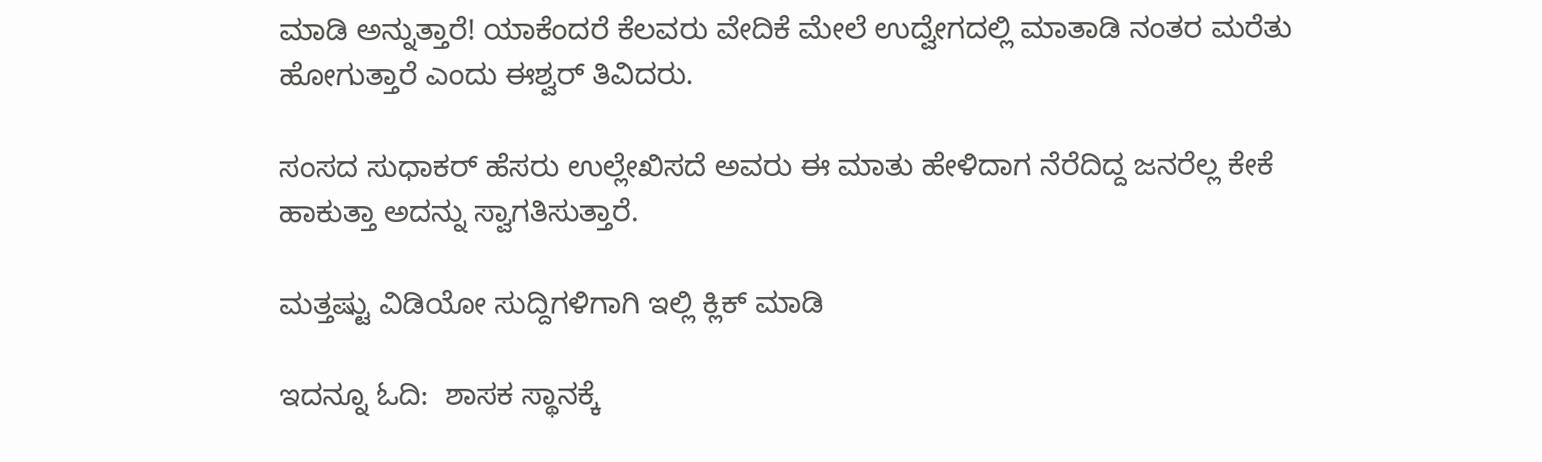ಮಾಡಿ ಅನ್ನುತ್ತಾರೆ! ಯಾಕೆಂದರೆ ಕೆಲವರು ವೇದಿಕೆ ಮೇಲೆ ಉದ್ವೇಗದಲ್ಲಿ ಮಾತಾಡಿ ನಂತರ ಮರೆತು ಹೋಗುತ್ತಾರೆ ಎಂದು ಈಶ್ವರ್ ತಿವಿದರು.

ಸಂಸದ ಸುಧಾಕರ್ ಹೆಸರು ಉಲ್ಲೇಖಿಸದೆ ಅವರು ಈ ಮಾತು ಹೇಳಿದಾಗ ನೆರೆದಿದ್ದ ಜನರೆಲ್ಲ ಕೇಕೆ ಹಾಕುತ್ತಾ ಅದನ್ನು ಸ್ವಾಗತಿಸುತ್ತಾರೆ.

ಮತ್ತಷ್ಟು ವಿಡಿಯೋ ಸುದ್ದಿಗಳಿಗಾಗಿ ಇಲ್ಲಿ ಕ್ಲಿಕ್ ಮಾಡಿ

ಇದನ್ನೂ ಓದಿ:  ಶಾಸಕ ಸ್ಥಾನಕ್ಕೆ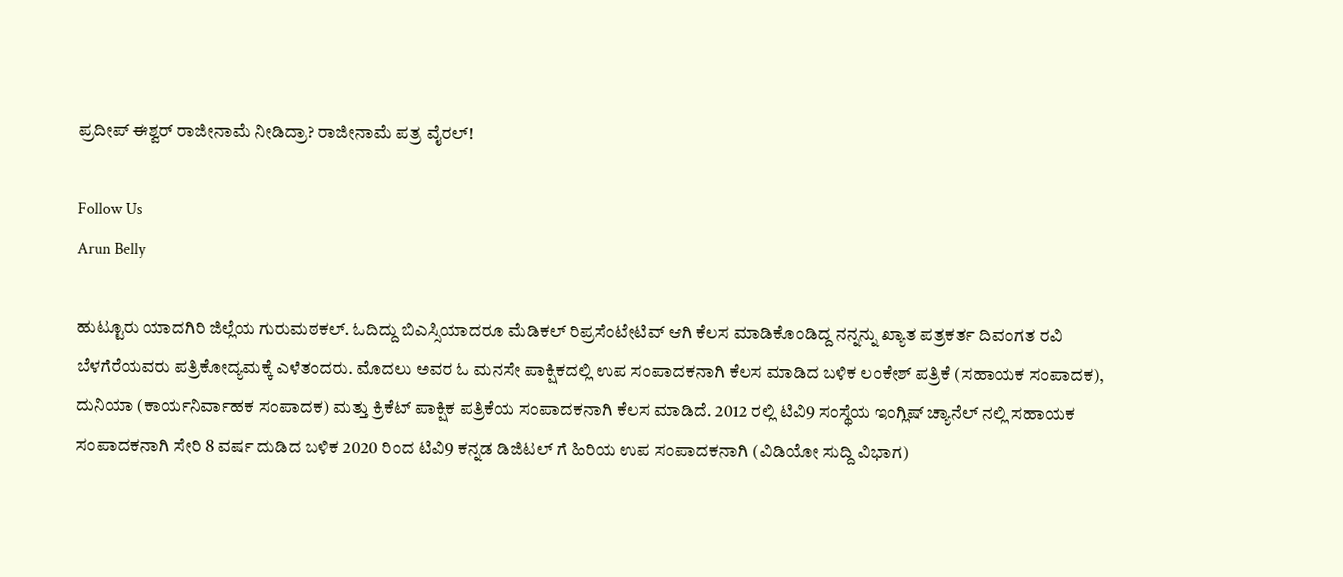ಪ್ರದೀಪ್ ಈಶ್ವರ್ ರಾಜೀನಾಮೆ ನೀಡಿದ್ರಾ? ರಾಜೀನಾಮೆ ಪತ್ರ ವೈರಲ್!

Follow Us
Arun Belly

ಹುಟ್ಟೂರು ಯಾದಗಿರಿ ಜಿಲ್ಲೆಯ ಗುರುಮಠಕಲ್. ಓದಿದ್ದು ಬಿಎಸ್ಸಿಯಾದರೂ ಮೆಡಿಕಲ್ ರಿಪ್ರಸೆಂಟೇಟಿವ್ ಆಗಿ ಕೆಲಸ ಮಾಡಿಕೊಂಡಿದ್ದ ನನ್ನನ್ನು ಖ್ಯಾತ ಪತ್ರಕರ್ತ ದಿವಂಗತ ರವಿ ಬೆಳಗೆರೆಯವರು ಪತ್ರಿಕೋದ್ಯಮಕ್ಕೆ ಎಳೆತಂದರು. ಮೊದಲು ಅವರ ಓ ಮನಸೇ ಪಾಕ್ಷಿಕದಲ್ಲಿ ಉಪ ಸಂಪಾದಕನಾಗಿ ಕೆಲಸ ಮಾಡಿದ ಬಳಿಕ ಲಂಕೇಶ್ ಪತ್ರಿಕೆ (ಸಹಾಯಕ ಸಂಪಾದಕ), ದುನಿಯಾ (ಕಾರ್ಯನಿರ್ವಾಹಕ ಸಂಪಾದಕ) ಮತ್ತು ಕ್ರಿಕೆಟ್ ಪಾಕ್ಷಿಕ ಪತ್ರಿಕೆಯ ಸಂಪಾದಕನಾಗಿ ಕೆಲಸ ಮಾಡಿದೆ. 2012 ರಲ್ಲಿ ಟಿವಿ9 ಸಂಸ್ಥೆಯ ಇಂಗ್ಲಿಷ್ ಚ್ಯಾನೆಲ್ ನಲ್ಲಿ ಸಹಾಯಕ ಸಂಪಾದಕನಾಗಿ ಸೇರಿ 8 ವರ್ಷ ದುಡಿದ ಬಳಿಕ 2020 ರಿಂದ ಟಿವಿ9 ಕನ್ನಡ ಡಿಜಿಟಲ್ ಗೆ ಹಿರಿಯ ಉಪ ಸಂಪಾದಕನಾಗಿ (ವಿಡಿಯೋ ಸುದ್ದಿ ವಿಭಾಗ)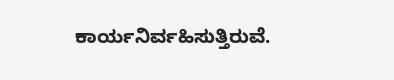ಕಾರ್ಯನಿರ್ವಹಿಸುತ್ತಿರುವೆ.